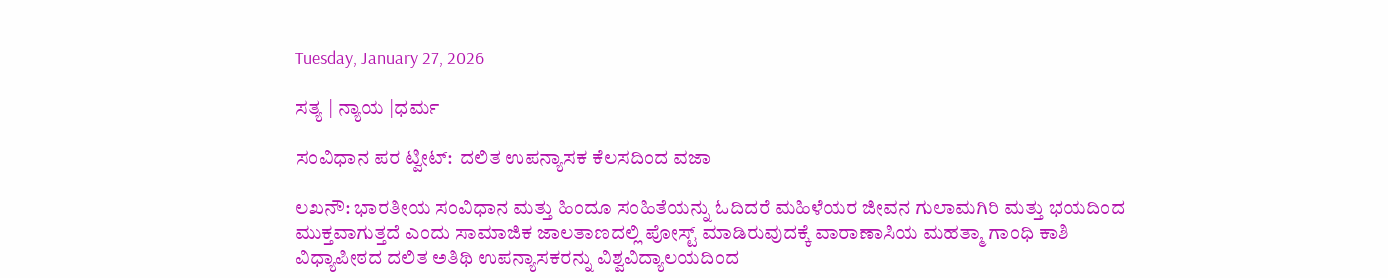Tuesday, January 27, 2026

ಸತ್ಯ | ನ್ಯಾಯ |ಧರ್ಮ

ಸಂವಿಧಾನ ಪರ ಟ್ವೀಟ್:  ದಲಿತ ಉಪನ್ಯಾಸಕ ಕೆಲಸದಿಂದ ವಜಾ

ಲಖನೌ: ಭಾರತೀಯ ಸಂವಿಧಾನ ಮತ್ತು ಹಿಂದೂ ಸಂಹಿತೆಯನ್ನು ಓದಿದರೆ ಮಹಿಳೆಯರ ಜೀವನ ಗುಲಾಮಗಿರಿ ಮತ್ತು ಭಯದಿಂದ ಮುಕ್ತವಾಗುತ್ತದೆ ಎಂದು ಸಾಮಾಜಿಕ ಜಾಲತಾಣದಲ್ಲಿ ಪೋಸ್ಟ್‌ ಮಾಡಿರುವುದಕ್ಕೆ ವಾರಾಣಾಸಿಯ ಮಹತ್ಮಾ ಗಾಂಧಿ ಕಾಶಿ ವಿಧ್ಯಾಪೀಠದ ದಲಿತ ಅತಿಥಿ ಉಪನ್ಯಾಸಕರನ್ನು ವಿಶ್ವವಿದ್ಯಾಲಯದಿಂದ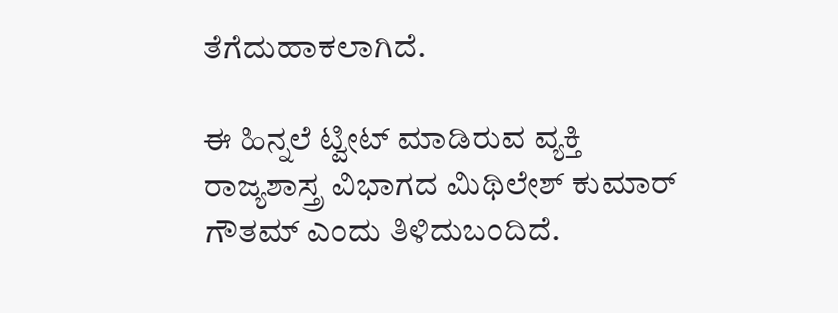ತೆಗೆದುಹಾಕಲಾಗಿದೆ.

ಈ ಹಿನ್ನಲೆ ಟ್ವೀಟ್‌ ಮಾಡಿರುವ ವ್ಯಕ್ತಿ ರಾಜ್ಯಶಾಸ್ತ್ರ ವಿಭಾಗದ ಮಿಥಿಲೇಶ್‌ ಕುಮಾರ್‌ ಗೌತಮ್‌ ಎಂದು ತಿಳಿದುಬಂದಿದೆ.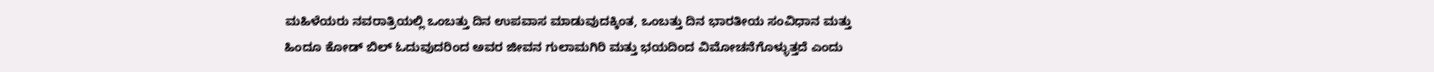ಮಹಿಳೆಯರು ನವರಾತ್ರಿಯಲ್ಲಿ ಒಂಬತ್ತು ದಿನ ಉಪವಾಸ ಮಾಡುವುದಕ್ಕಿಂತ, ಒಂಬತ್ತು ದಿನ ಭಾರತೀಯ ಸಂವಿಧಾನ ಮತ್ತು ಹಿಂದೂ ಕೋಡ್‌ ಬಿಲ್‌ ಓದುವುದರಿಂದ ಅವರ ಜೀವನ ಗುಲಾಮಗಿರಿ ಮತ್ತು ಭಯದಿಂದ ವಿಮೋಚನೆಗೊಳ್ಳುತ್ತದೆ ಎಂದು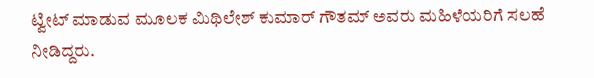ಟ್ವೀಟ್‌ ಮಾಡುವ ಮೂಲಕ ಮಿಥಿಲೇಶ್‌ ಕುಮಾರ್‌ ಗೌತಮ್‌ ಅವರು ಮಹಿಳೆಯರಿಗೆ ಸಲಹೆ ನೀಡಿದ್ದರು.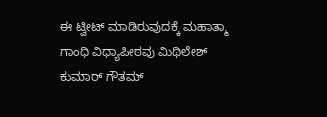ಈ ಟ್ವೀಟ್‌ ಮಾಡಿರುವುದಕ್ಕೆ ಮಹಾತ್ಮಾ ಗಾಂಧಿ ವಿಧ್ಯಾಪೀಠವು ಮಿಥಿಲೇಶ್‌ ಕುಮಾರ್‌ ಗೌತಮ್‌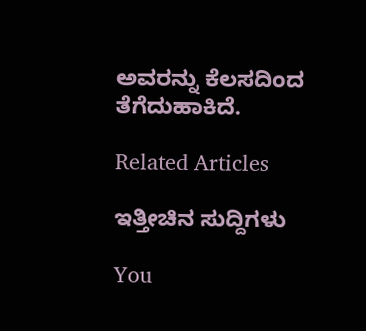ಅವರನ್ನು ಕೆಲಸದಿಂದ ತೆಗೆದುಹಾಕಿದೆ.

Related Articles

ಇತ್ತೀಚಿನ ಸುದ್ದಿಗಳು

You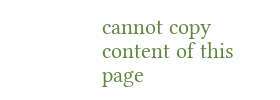cannot copy content of this page